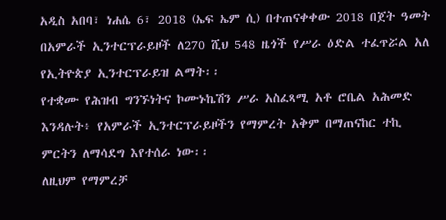አዲስ አበባ፣ ነሐሴ 6፣ 2018 (ኤፍ ኤም ሲ) በተጠናቀቀው 2018 በጀት ዓመት በአምራች ኢንተርፕራይዞች ለ270 ሺህ 548 ዜጎች የሥራ ዕድል ተፈጥሯል አለ የኢትዮጵያ ኢንተርፕራይዝ ልማት፡፡
የተቋሙ የሕዝብ ግንኙነትና ኮሙኑኬሽን ሥራ አስፈጻሚ አቶ ሮቤል አሕመድ እንዳሉት፥ የአምራች ኢንተርፕራይዞችን የማምረት አቅም በማጠናከር ተኪ ምርትን ለማሳደግ እየተሰራ ነው፡፡
ለዚህም የማምረቻ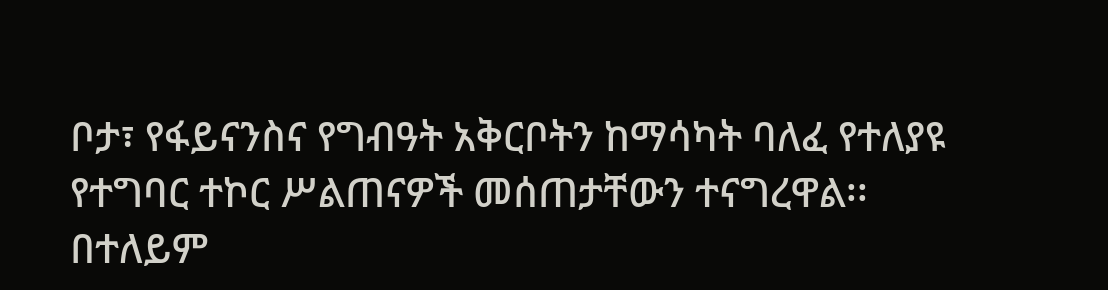ቦታ፣ የፋይናንስና የግብዓት አቅርቦትን ከማሳካት ባለፈ የተለያዩ የተግባር ተኮር ሥልጠናዎች መሰጠታቸውን ተናግረዋል፡፡
በተለይም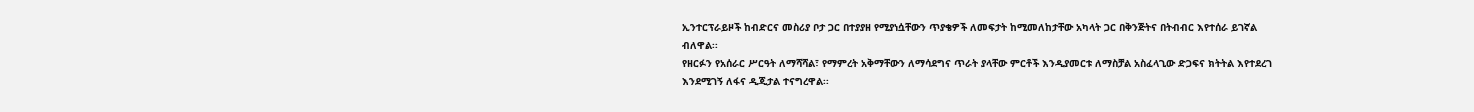ኢንተርፕራይዞች ከብድርና መስሪያ ቦታ ጋር በተያያዘ የሚያነሷቸውን ጥያቄዎች ለመፍታት ከሚመለከታቸው አካላት ጋር በቅንጅትና በትብብር እየተሰራ ይገኛል ብለዋል፡፡
የዘርፉን የአሰራር ሥርዓት ለማሻሻል፣ የማምረት አቅማቸውን ለማሳደግና ጥራት ያላቸው ምርቶች እንዲያመርቱ ለማስቻል አስፈላጊው ድጋፍና ክትትል እየተደረገ እንደሚገኝ ለፋና ዲጂታል ተናግረዋል፡፡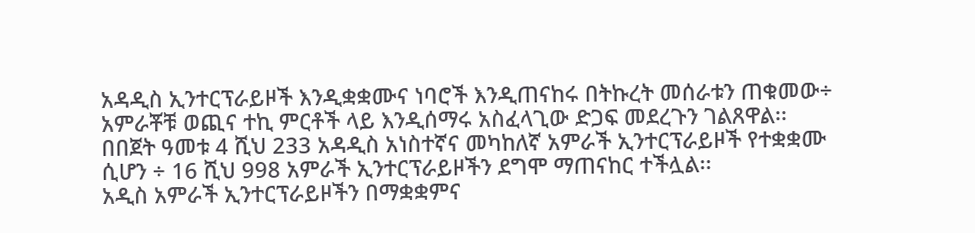አዳዲስ ኢንተርፕራይዞች እንዲቋቋሙና ነባሮች እንዲጠናከሩ በትኩረት መሰራቱን ጠቁመው÷ አምራቾቹ ወጪና ተኪ ምርቶች ላይ እንዲሰማሩ አስፈላጊው ድጋፍ መደረጉን ገልጸዋል፡፡
በበጀት ዓመቱ 4 ሺህ 233 አዳዲስ አነስተኛና መካከለኛ አምራች ኢንተርፕራይዞች የተቋቋሙ ሲሆን ÷ 16 ሺህ 998 አምራች ኢንተርፕራይዞችን ደግሞ ማጠናከር ተችሏል፡፡
አዲስ አምራች ኢንተርፕራይዞችን በማቋቋምና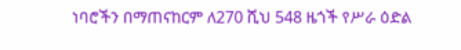ነባሮችን በማጠናከርም ለ270 ሺህ 548 ዜጎች የሥራ ዕድል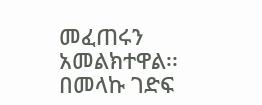መፈጠሩን አመልክተዋል፡፡
በመላኩ ገድፍ